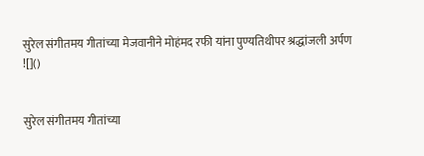सुरेल संगीतमय गीतांच्या मेजवानीने मोहंमद रफी यांना पुण्यतिथीपर श्रद्धांजली अर्पण
![]()


सुरेल संगीतमय गीतांच्या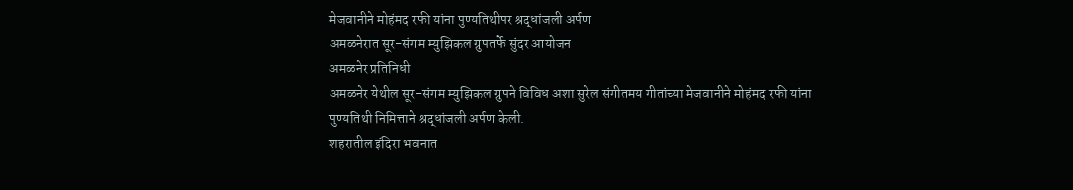मेजवानीने मोहंमद रफी यांना पुण्यतिथीपर श्रद्धांजली अर्पण
अमळनेरात सूर-संगम म्युझिकल ग्रुपतर्फे सुंदर आयोजन
अमळनेर प्रतिनिधी
अमळनेर येथील सूर-संगम म्युझिकल ग्रुपने विविध अशा सुरेल संगीतमय गीतांच्या मेजवानीने मोहंमद रफी यांना पुण्यतिथी निमित्ताने श्रद्धांजली अर्पण केली.
शहरातील इंदिरा भवनात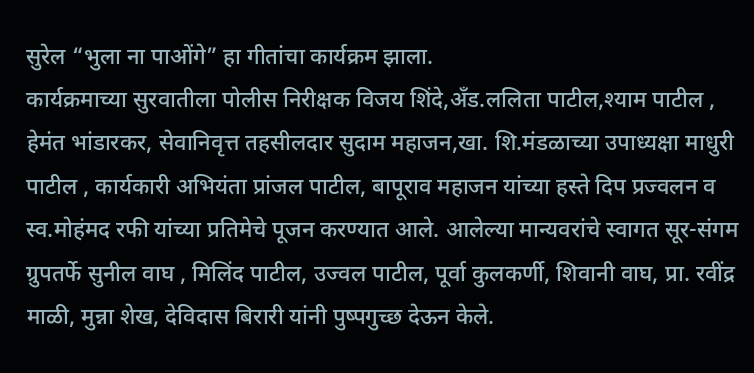सुरेल “भुला ना पाओंगे” हा गीतांचा कार्यक्रम झाला.
कार्यक्रमाच्या सुरवातीला पोलीस निरीक्षक विजय शिंदे,अँड.ललिता पाटील,श्याम पाटील , हेमंत भांडारकर, सेवानिवृत्त तहसीलदार सुदाम महाजन,खा. शि.मंडळाच्या उपाध्यक्षा माधुरी पाटील , कार्यकारी अभियंता प्रांजल पाटील, बापूराव महाजन यांच्या हस्ते दिप प्रज्वलन व स्व.मोहंमद रफी यांच्या प्रतिमेचे पूजन करण्यात आले. आलेल्या मान्यवरांचे स्वागत सूर-संगम ग्रुपतर्फे सुनील वाघ , मिलिंद पाटील, उज्वल पाटील, पूर्वा कुलकर्णी, शिवानी वाघ, प्रा. रवींद्र माळी, मुन्ना शेख, देविदास बिरारी यांनी पुष्पगुच्छ देऊन केले.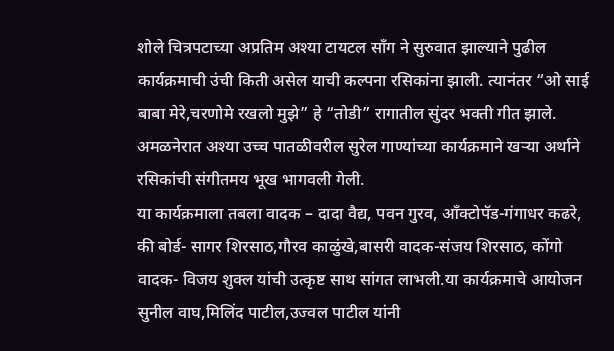शोले चित्रपटाच्या अप्रतिम अश्या टायटल सॉंग ने सुरुवात झाल्याने पुढील कार्यक्रमाची उंची किती असेल याची कल्पना रसिकांना झाली. त्यानंतर “ओ साई बाबा मेरे,चरणोमे रखलो मुझे” हे “तोडी” रागातील सुंदर भक्ती गीत झाले. अमळनेरात अश्या उच्च पातळीवरील सुरेल गाण्यांच्या कार्यक्रमाने खऱ्या अर्थाने रसिकांची संगीतमय भूख भागवली गेली.
या कार्यक्रमाला तबला वादक – दादा वैद्य, पवन गुरव, आँक्टोपॅड-गंगाधर कढरे, की बोर्ड- सागर शिरसाठ,गौरव काळुंखे,बासरी वादक-संजय शिरसाठ, कोंगो वादक- विजय शुक्ल यांची उत्कृष्ट साथ सांगत लाभली.या कार्यक्रमाचे आयोजन सुनील वाघ,मिलिंद पाटील,उज्वल पाटील यांनी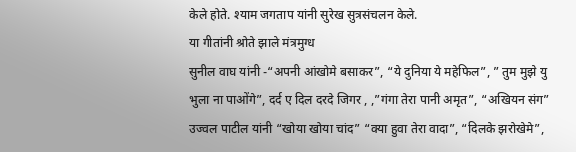केले होते. श्याम जगताप यांनी सुरेख सुत्रसंचलन केले.
या गीतांनी श्रोते झाले मंत्रमुग्ध
सुनील वाघ यांनी -“अपनी आंखोमे बसाकर”, “ये दुनिया ये महेफिल”, ” तुम मुझे यु भुला ना पाओंगे”, दर्द ए दिल दरदे जिगर , ,”गंगा तेरा पानी अमृत”, “अखियन संग” उज्वल पाटील यांनी “खोया खोया चांद” “क्या हुवा तेरा वादा”, “दिलके झरोखेमे”,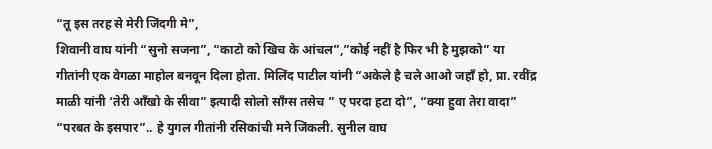“तू इस तरह से मेरी जिंदगी मे”,
शिवानी वाघ यांनी “सुनो सजना”, “काटो को खिच के आंचल”,”कोई नहीं है फिर भी है मुझको” या गीतांनी एक वेगळा माहोल बनवून दिला होता. मिलिंद पाटील यांनी “अकेले है चले आओ जहाँ हो, प्रा. रवींद्र माळी यांनी ‘तेरी आँखो के सीवा” इत्यादी सोलो सॉंग्स तसेच ” ए परदा हटा दो”, “क्या हुवा तेरा वादा” “परबत के इसपार”.. हे युगल गीतांनी रसिकांची मने जिंकली. सुनील वाघ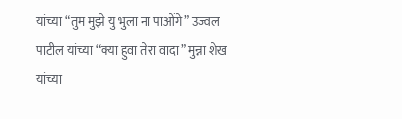यांच्या “तुम मुझे यु भुला ना पाओंगे” उज्वल पाटील यांच्या “क्या हुवा तेरा वादा” मुन्ना शेख यांच्या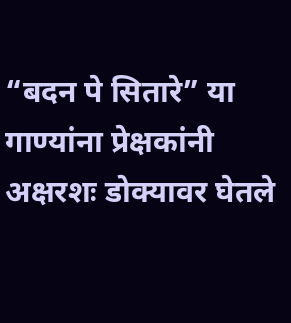“बदन पे सितारे” या गाण्यांना प्रेक्षकांनी अक्षरशः डोक्यावर घेतले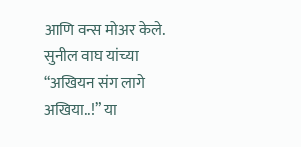आणि वन्स मोअर केले. सुनील वाघ यांच्या “अखियन संग लागे अखिया..!” या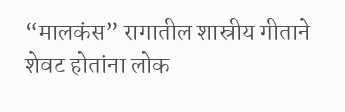“मालकंस” रागातील शास्रीय गीताने शेवट होतांना लोक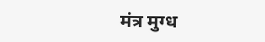मंत्र मुग्ध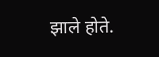झाले होते.